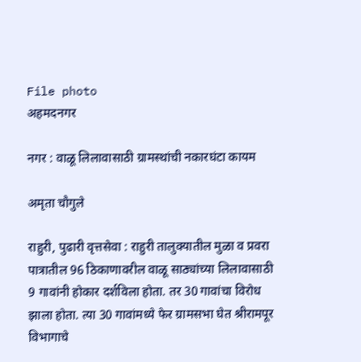File photo
अहमदनगर

नगर : वाळू लिलावासाठी ग्रामस्थांची नकारघंटा कायम

अमृता चौगुले

राहुरी, पुढारी वृत्तसेवा : राहुरी तालुक्यातील मुळा व प्रवरा पात्रातील 96 ठिकाणावरील वाळू साठ्यांच्या लिलावासाठी 9 गावांनी होकार दर्शविला होता. तर 30 गावांचा विरोध झाला होता. त्या 30 गावांमध्ये फेर ग्रामसभा घेत श्रीरामपूर विभागाचे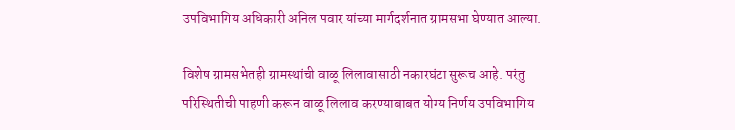उपविभागिय अधिकारी अनिल पवार यांच्या मार्गदर्शनात ग्रामसभा घेण्यात आल्या.

विशेष ग्रामसभेतही ग्रामस्थांची वाळू लिलावासाठी नकारघंटा सुरूच आहे. परंतु परिस्थितीची पाहणी करून वाळू लिलाव करण्याबाबत योग्य निर्णय उपविभागिय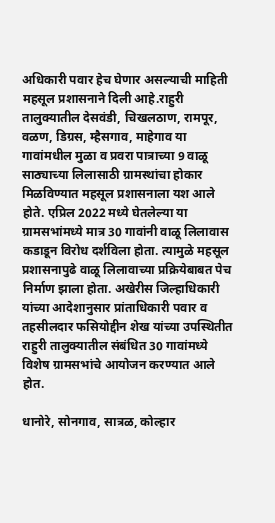अधिकारी पवार हेच घेणार असल्याची माहिती महसूल प्रशासनाने दिली आहे.राहुरी तालुक्यातील देसवंडी, चिखलठाण, रामपूर, वळण, डिग्रस, म्हैसगाव, माहेगाव या गावांमधील मुळा व प्रवरा पात्राच्या 9 वाळू साठ्याच्या लिलासाठी ग्रामस्थांचा होकार मिळविण्यात महसूल प्रशासनाला यश आले होते. एप्रिल 2022 मध्ये घेतलेल्या या ग्रामसभांमध्ये मात्र 30 गावांनी वाळू लिलावास कडाडून विरोध दर्शविला होता. त्यामुळे महसूल प्रशासनापुढे वाळू लिलावाच्या प्रक्रियेबाबत पेच निर्माण झाला होता. अखेरीस जिल्हाधिकारी यांच्या आदेशानुसार प्रांताधिकारी पवार व तहसीलदार फसियोद्दीन शेख यांच्या उपस्थितीत राहुरी तालुक्यातील संबंधित 30 गावांमध्ये विशेष ग्रामसभांचे आयोजन करण्यात आले होत.

धानोरे, सोनगाव, सात्रळ, कोल्हार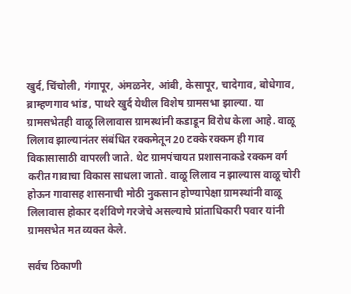खुर्द, चिंचोली, गंगापूर, अंमळनेर, आंबी, केसापूर, चादेगाव, बोधेगाव, ब्राम्हणगाव भांड, पाथरे खुर्द येथील विशेष ग्रामसभा झाल्या. या ग्रामसभेतही वाळू लिलावास ग्रामस्थांनी कडाडून विरोध केला आहे. वाळू लिलाव झाल्यानंतर संबंधित रक्कमेतून 20 टक्के रक्कम ही गाव विकासासाठी वापरली जाते. थेट ग्रामपंचायत प्रशासनाकडे रक्कम वर्ग करीत गावाचा विकास साधला जातो. वाळू लिलाव न झाल्यास वाळू चोरी होऊन गावासह शासनाची मोठी नुकसान होण्यापेक्षा ग्रामस्थांनी वाळू लिलावास होकार दर्शविणे गरजेचे असल्याचे प्रांताधिकारी पवार यांनी ग्रामसभेत मत व्यक्त केले.

सर्वच ठिकाणी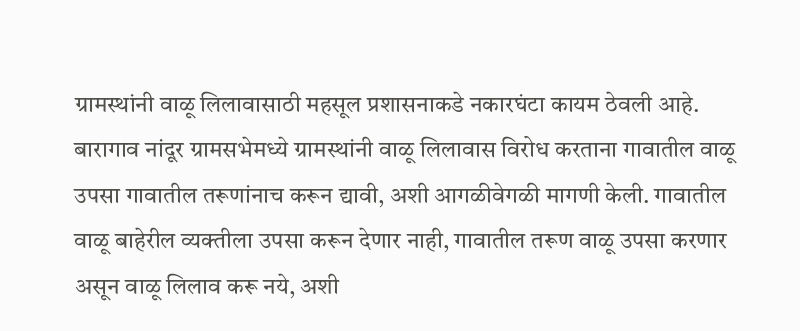ग्रामस्थांनी वाळू लिलावासाठी महसूल प्रशासनाकडे नकारघंटा कायम ठेवली आहे. बारागाव नांदूर ग्रामसभेमध्ये ग्रामस्थांनी वाळू लिलावास विरोध करताना गावातील वाळू उपसा गावातील तरूणांनाच करून द्यावी, अशी आगळीवेगळी मागणी केली. गावातील वाळू बाहेरील व्यक्तीला उपसा करून देणार नाही, गावातील तरूण वाळू उपसा करणार असून वाळू लिलाव करू नये, अशी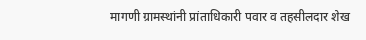मागणी ग्रामस्थांनी प्रांताधिकारी पवार व तहसीलदार शेख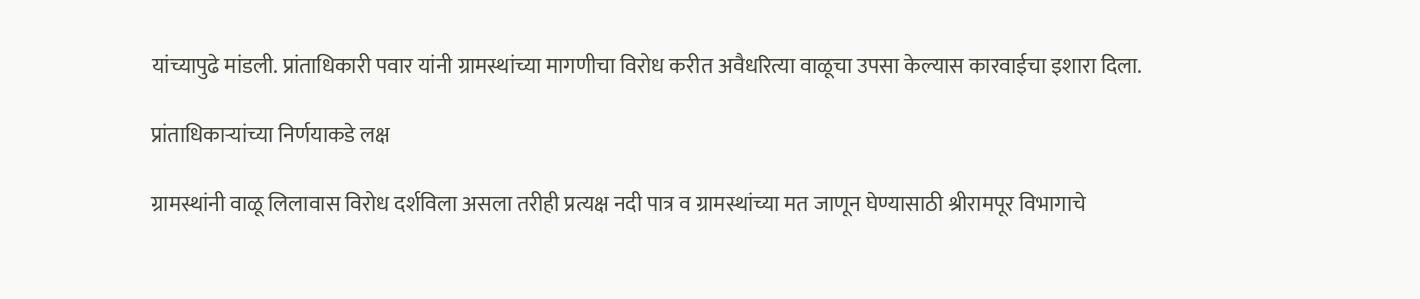यांच्यापुढे मांडली. प्रांताधिकारी पवार यांनी ग्रामस्थांच्या मागणीचा विरोध करीत अवैधरित्या वाळूचा उपसा केल्यास कारवाईचा इशारा दिला.

प्रांताधिकार्‍यांच्या निर्णयाकडे लक्ष

ग्रामस्थांनी वाळू लिलावास विरोध दर्शविला असला तरीही प्रत्यक्ष नदी पात्र व ग्रामस्थांच्या मत जाणून घेण्यासाठी श्रीरामपूर विभागाचे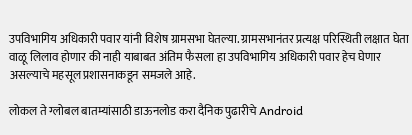उपविभागिय अधिकारी पवार यांनी विशेष ग्रामसभा घेतल्या. ग्रामसभानंतर प्रत्यक्ष परिस्थिती लक्षात घेता वाळू लिलाव होणार की नाही याबाबत अंतिम फैसला हा उपविभागिय अधिकारी पवार हेच घेणार असल्याचे महसूल प्रशासनाकडून समजले आहे.

लोकल ते ग्लोबल बातम्यांसाठी डाऊनलोड करा दैनिक पुढारीचे Android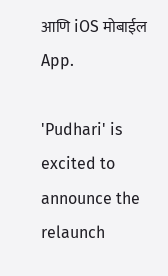आणि iOS मोबाईल App.

'Pudhari' is excited to announce the relaunch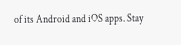of its Android and iOS apps. Stay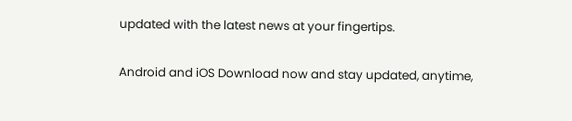updated with the latest news at your fingertips.

Android and iOS Download now and stay updated, anytime,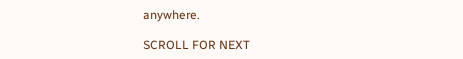anywhere.

SCROLL FOR NEXT